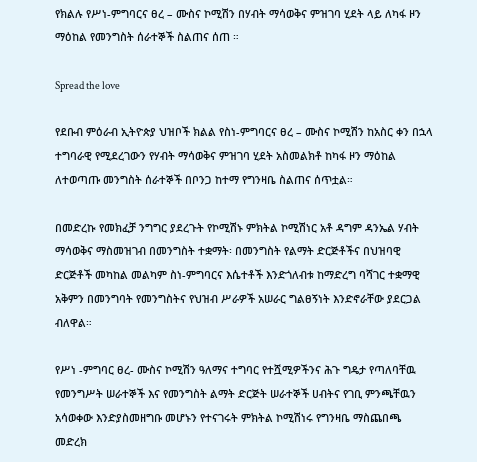የክልሉ የሥነ-ምግባርና ፀረ – ሙስና ኮሚሽን በሃብት ማሳወቅና ምዝገባ ሂደት ላይ ለካፋ ዞን ማዕከል የመንግስት ሰራተኞች ስልጠና ሰጠ ።

Spread the love

የደቡብ ምዕራብ ኢትዮጵያ ህዝቦች ክልል የስነ-ምግባርና ፀረ – ሙስና ኮሚሽን ከአስር ቀን በኋላ ተግባራዊ የሚደረገውን የሃብት ማሳወቅና ምዝገባ ሂደት አስመልክቶ ከካፋ ዞን ማዕከል ለተወጣጡ መንግስት ሰራተኞች በቦንጋ ከተማ የግንዛቤ ስልጠና ሰጥቷል።

በመድረኩ የመክፈቻ ንግግር ያደረጉት የኮሚሽኑ ምክትል ኮሚሽነር አቶ ዳግም ዳንኤል ሃብት ማሳወቅና ማስመዝገብ በመንግስት ተቋማት፡ በመንግስት የልማት ድርጅቶችና በህዝባዊ ድርጅቶች መካከል መልካም ስነ-ምግባርና እሴተቶች እንድጎለብቱ ከማድረግ ባሻገር ተቋማዊ አቅምን በመንግባት የመንግስትና የህዝብ ሥራዎች አሠራር ግልፀኝነት እንድኖራቸው ያደርጋል ብለዋል።

የሥነ -ምግባር ፀረ- ሙስና ኮሚሽን ዓለማና ተግባር የተሿሚዎችንና ሕጉ ግዴታ የጣለባቸዉ የመንግሥት ሠራተኞች እና የመንግስት ልማት ድርጅት ሠራተኞች ሀብትና የገቢ ምንጫቸዉን አሳወቀው እንድያስመዘግቡ መሆኑን የተናገሩት ምክትል ኮሚሽነሩ የግንዛቤ ማስጨበጫ መድረክ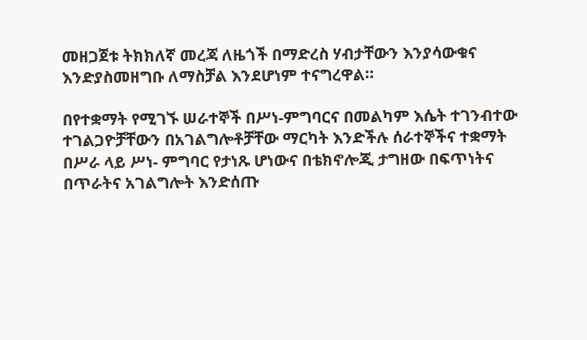መዘጋጀቱ ትክክለኛ መረጃ ለዜጎች በማድረስ ሃብታቸውን እንያሳውቁና እንድያስመዘግቡ ለማስቻል እንደሆነም ተናግረዋል።

በየተቋማት የሚገኙ ሠራተኞች በሥነ-ምግባርና በመልካም እሴት ተገንብተው ተገልጋዮቻቸውን በአገልግሎቶቻቸው ማርካት እንድችሉ ሰራተኞችና ተቋማት በሥራ ላይ ሥነ- ምግባር የታነጹ ሆነውና በቴክኖሎጂ ታግዘው በፍጥነትና በጥራትና አገልግሎት እንድሰጡ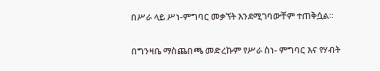በሥራ ላይ ሥነ-ምግባር መቃኘት እንደሚገባውቸም ተጠቅሷል።

በግንዛቤ ማስጨበጫ መድረኩም የሥራ ስነ- ምግባር እና የሃብት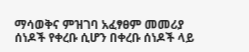ማሳወቅና ምዝገባ አፈፃፀም መመሪያ ሰነዶች የቀረቡ ሲሆን በቀረቡ ሰነዶች ላይ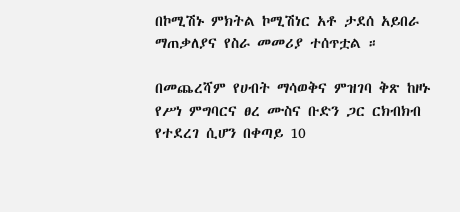በኮሚሽኑ ምክትል ኮሚሽነር አቶ ታደሰ አይበራ ማጠቃለያና የስራ መመሪያ ተሰጥቷል ።

በመጨረሻም የሀብት ማሳወቅና ምዝገባ ቅጽ ከዞኑ የሥነ ምግባርና ፀረ ሙስና ቡድን ጋር ርክብክብ የተደረገ ሲሆን በቀጣይ 10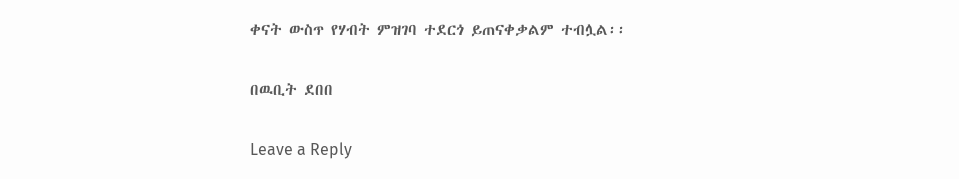ቀናት ውስጥ የሃብት ምዝገባ ተደርጎ ይጠናቀቃልም ተብሏል፡፡

በዉቢት ደበበ

Leave a Reply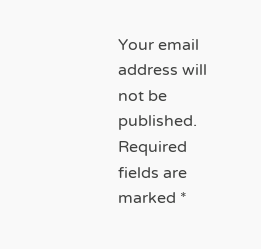Your email address will not be published. Required fields are marked *